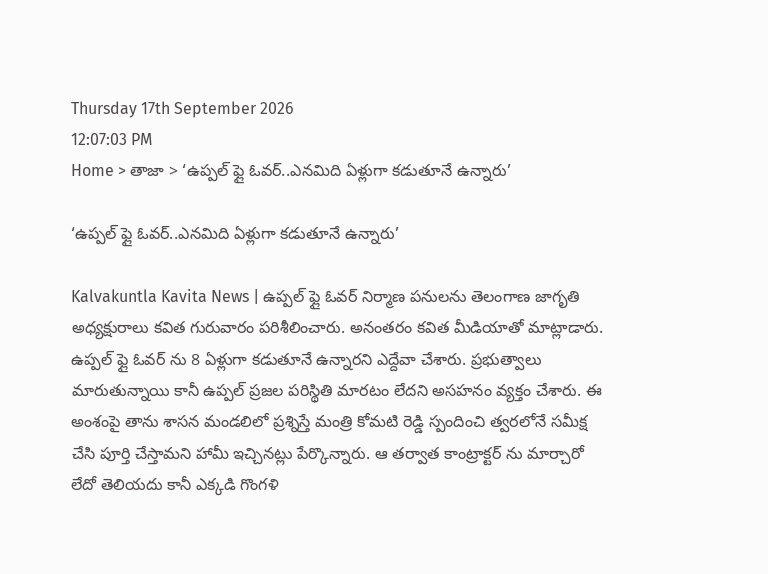Thursday 17th September 2026
12:07:03 PM
Home > తాజా > ‘ఉప్పల్ ఫ్లై ఓవర్..ఎనమిది ఏళ్లుగా కడుతూనే ఉన్నారు’

‘ఉప్పల్ ఫ్లై ఓవర్..ఎనమిది ఏళ్లుగా కడుతూనే ఉన్నారు’

Kalvakuntla Kavita News | ఉప్పల్ ఫ్లై ఓవర్ నిర్మాణ పనులను తెలంగాణ జాగృతి అధ్యక్షురాలు కవిత గురువారం పరిశీలించారు. అనంతరం కవిత మీడియాతో మాట్లాడారు. ఉప్పల్ ఫ్లై ఓవర్ ను 8 ఏళ్లుగా కడుతూనే ఉన్నారని ఎద్దేవా చేశారు. ప్రభుత్వాలు మారుతున్నాయి కానీ ఉప్పల్ ప్రజల పరిస్థితి మారటం లేదని అసహనం వ్యక్తం చేశారు. ఈ అంశంపై తాను శాసన మండలిలో ప్రశ్నిస్తే మంత్రి కోమటి రెడ్డి స్పందించి త్వరలోనే సమీక్ష చేసి పూర్తి చేస్తామని హామీ ఇచ్చినట్లు పేర్కొన్నారు. ఆ తర్వాత కాంట్రాక్టర్ ను మార్చారో లేదో తెలియదు కానీ ఎక్కడి గొంగళి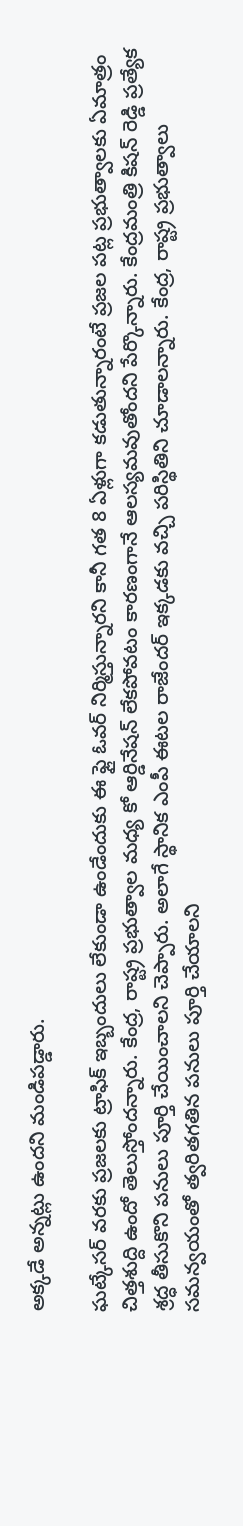అక్కడే అన్నట్లు ఉందని మండిపడ్డారు.

ఘట్కేసర్ వరకు ప్రజలకు ట్రాఫిక్ ఇబ్బందులు లేకుండా ఉండేందుకు ఈ ఫ్లై ఓవర్ నిర్మిస్తున్నారని కానీ గత 8 ఏళ్లుగా కడుతున్నారంటే ప్రజల పట్ల ప్రభుత్వాలకు ఏమాత్రం చిత్తశుద్ది ఉందో తెలుస్తోందన్నారు. కేంద్ర, రాష్ట్ర ప్రభుత్వాల మధ్య కో ఆర్డినేషన్ లేకపోవటం కారణంగానే ఆలస్యమవుతోందని పేర్కొన్నారు. కేంద్రమంత్రి కిషన్ రెడ్డి ప్రత్యేక శ్రద్ధ తీసుకొని పనులు పూర్తి చేయించాలని చెప్పారు. అలాగే స్థానిక ఎంపీ ఈటల రాజేందర్ ఇక్కడకు వచ్చి పరిస్థితిని చూడాలన్నారు. కేంద్ర, రాష్ట్ర ప్రభుత్వాలు సమన్వయంతో త్వరితగతిన పనులు పూర్తి చేయాలని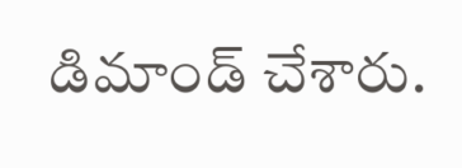డిమాండ్ చేశారు.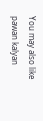You may also like
pawan kalyan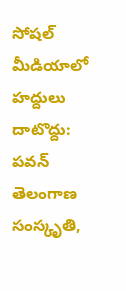సోషల్ మీడియాలో హద్దులు దాటొద్దు: పవన్
తెలంగాణ సంస్కృతి,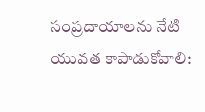సంప్రదాయాలను నేటి యువత కాపాడుకోవాలి: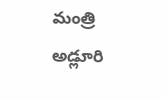మంత్రి అడ్లూరి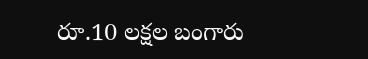రూ.10 లక్షల బంగారు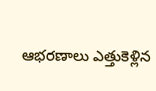ఆభరణాలు ఎత్తుకెళ్లిన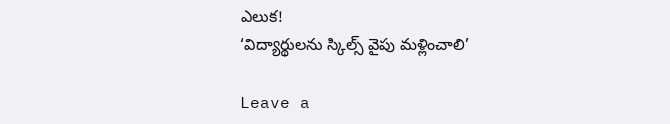ఎలుక!
‘విద్యార్థులను స్కిల్స్ వైపు మళ్లించాలి’

Leave a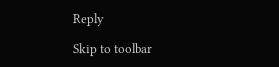Reply

Skip to toolbar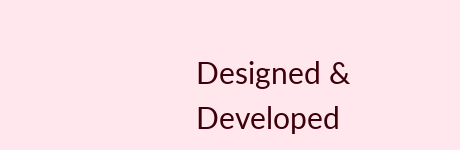Designed & Developed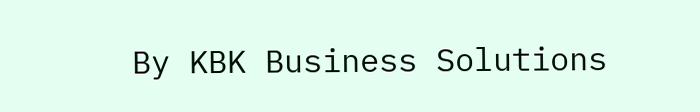By KBK Business Solutions